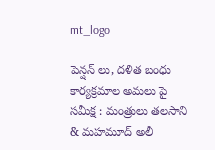mt_logo

పెన్షన్ లు, దళిత బంధు కార్యక్రమాల అమలు పై సమీక్ష : మంత్రులు తలసాని & మహమూద్ అలీ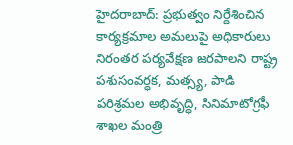హైదరాబాద్: ప్రభుత్వం నిర్దేశించిన కార్యక్రమాల అమలుపై అధికారులు నిరంతర పర్యవేక్షణ జరపాలని రాష్ట్ర పశుసంవర్ధక, మత్స్య, పాడి పరిశ్రమల అభివృద్ధి, సినిమాటోగ్రఫీ శాఖల మంత్రి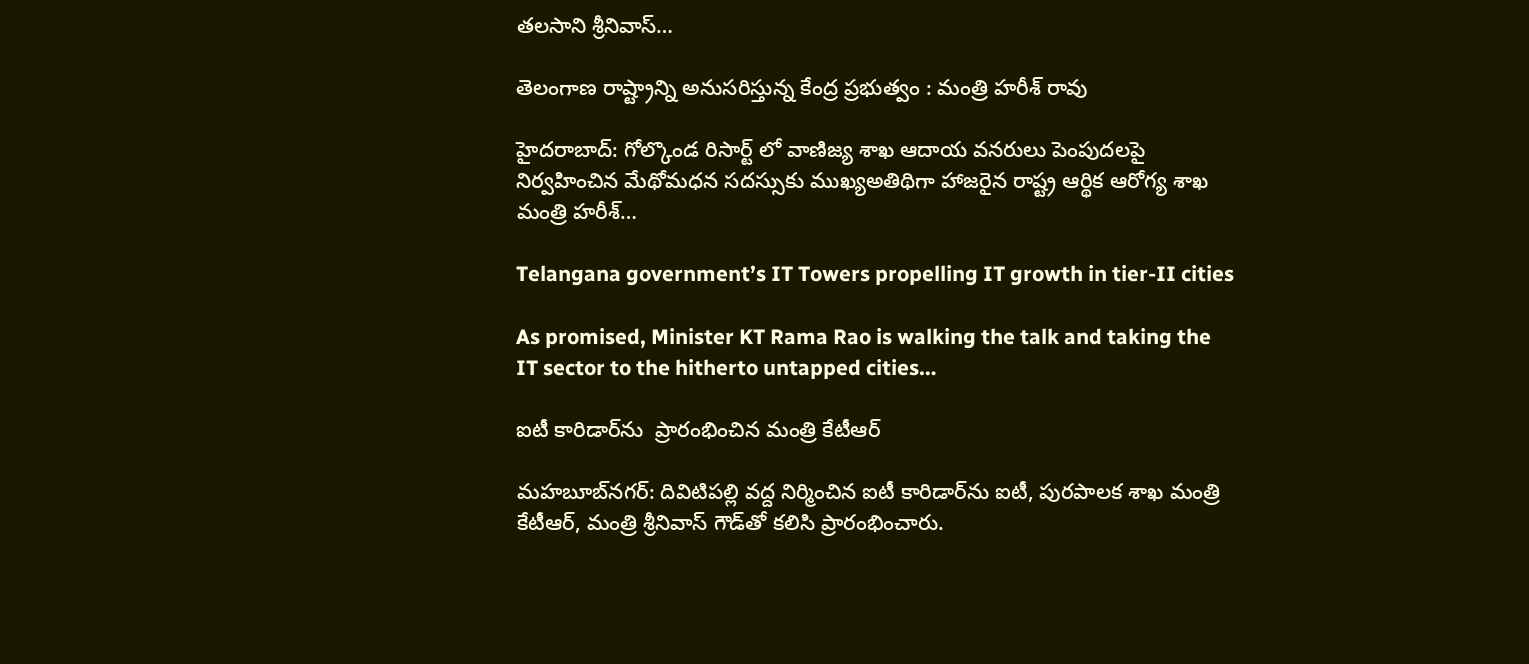తలసాని శ్రీనివాస్…

తెలంగాణ రాష్ట్రాన్ని అనుసరిస్తున్న కేంద్ర ప్రభుత్వం : మంత్రి హరీశ్ రావు

హైదరాబాద్: గోల్కొండ రిసార్ట్ లో వాణిజ్య శాఖ ఆదాయ వనరులు పెంపుదలపై నిర్వహించిన మేథోమధన సదస్సుకు ముఖ్యఅతిథిగా హాజరైన రాష్ట్ర ఆర్థిక ఆరోగ్య శాఖ మంత్రి హరీశ్…

Telangana government’s IT Towers propelling IT growth in tier-II cities

As promised, Minister KT Rama Rao is walking the talk and taking the IT sector to the hitherto untapped cities…

ఐటీ కారిడార్‌ను  ప్రారంభించిన మంత్రి కేటీఆర్‌

మహబూబ్‌నగర్‌: దివిటిపల్లి వద్ద నిర్మించిన ఐటీ కారిడార్‌ను ఐటీ, పురపాలక శాఖ మంత్రి కేటీఆర్‌, మంత్రి శ్రీనివాస్‌ గౌడ్‌తో కలిసి ప్రారంభించారు.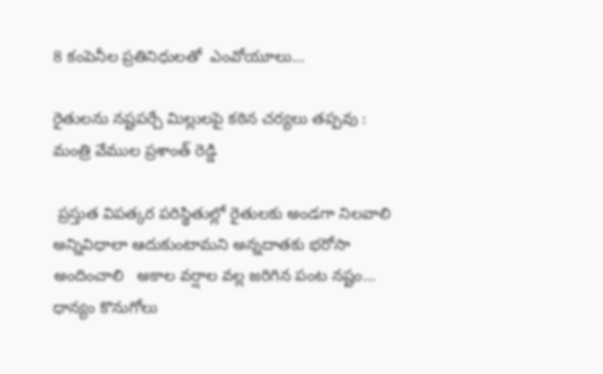8 కంపెనీల ప్రతినిధులతో  ఎంవోయూలు…

రైతులను నష్టపర్చే మిల్లులపై కఠిన చర్యలు తప్పవు : మంత్రి వేముల ప్రశాంత్ రెడ్డి

 ప్రస్తుత విపత్కర పరిస్థితుల్లో రైతులకు అండగా నిలవాలి   అన్నివిధాలా ఆదుకుంటామని అన్నదాతకు భరోసా అందించాలి   అకాల వర్షాల వల్ల జరిగిన పంట నష్టం… ధాన్యం కొనుగోలు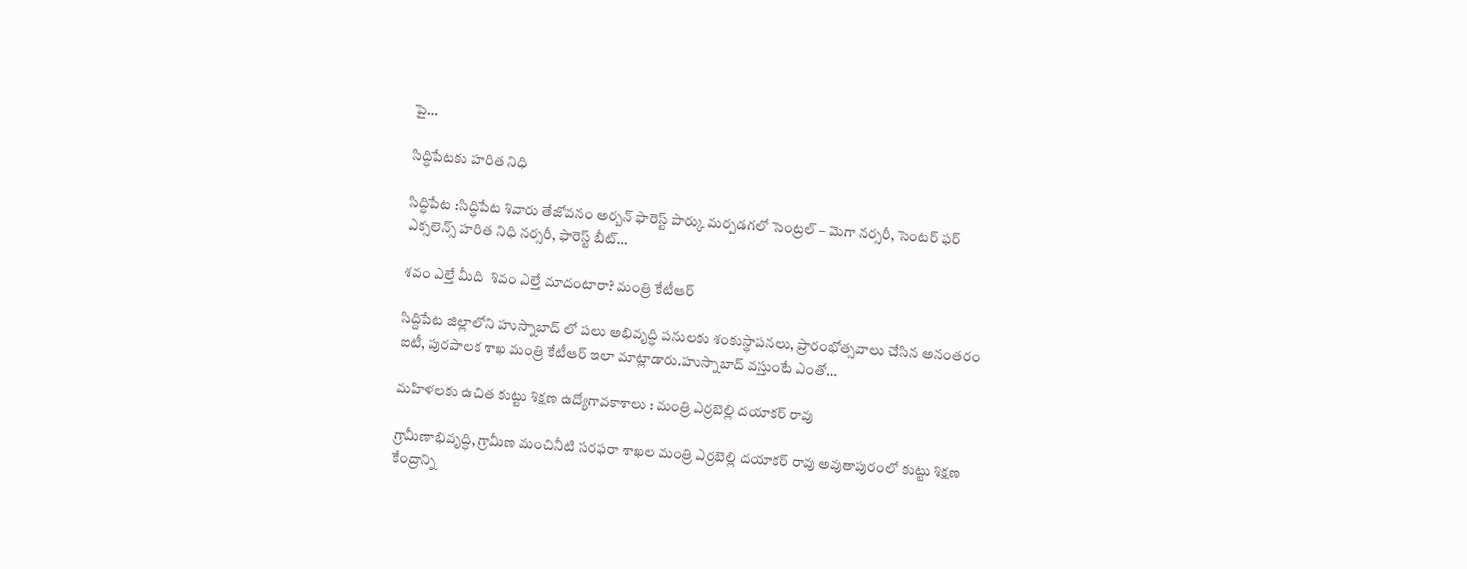పై…

సిద్ధిపేటకు హరిత నిధి

సిద్ధిపేట :సిద్ధిపేట శివారు తేజోవనం అర్బన్ ఫారెస్ట్ పార్కు మర్పడగలో సెంట్రల్ – మెగా నర్సరీ, సెంటర్ ఫర్ ఎక్సలెన్స్ హరిత నిధి నర్సరీ, ఫారెస్ట్ బీట్…

శవం ఎల్తే మీది  శివం ఎల్తే మాదంటారా? మంత్రి కేటీఆర్

సిద్దిపేట జిల్లాలోని హుస్నాబాద్ లో ప‌లు అభివృద్ధి ప‌నుల‌కు శంకుస్థాప‌న‌లు, ప్రారంభోత్స‌వాలు చేసిన అనంత‌రం ఐటీ, పురపాలక శాఖ మంత్రి కేటీఆర్‌ ఇలా మాట్లాడారు.హుస్నాబాద్ వస్తుంటే ఎంతో…

మ‌హిళ‌ల‌కు ఉచిత కుట్టు శిక్ష‌ణ‌ ఉద్యోగావ‌కాశాలు : మంత్రి ఎర్ర‌బెల్లి ద‌యాక‌ర్ రావు

గ్రామీణాభివృద్ధి, గ్రామీణ మంచినీటి స‌ర‌ఫ‌రా శాఖ‌ల మంత్రి ఎర్ర‌బెల్లి ద‌యాక‌ర్ రావు అవుతాపురంలో కుట్టు శిక్ష‌ణ కేంద్రాన్ని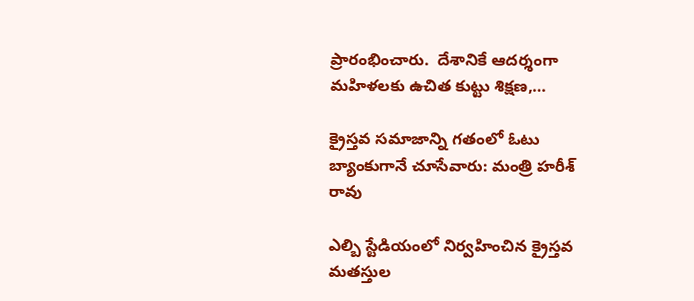ప్రారంభించారు.  దేశానికే ఆద‌ర్శంగా మ‌హిళ‌ల‌కు ఉచిత కుట్టు శిక్ష‌ణ‌,…

క్రైస్తవ సమాజాన్ని గతంలో ఓటు బ్యాంకుగానే చూసేవారు: మంత్రి హరీశ్ రావు

ఎల్బి స్టేడియంలో నిర్వహించిన క్రైస్తవ మతస్తుల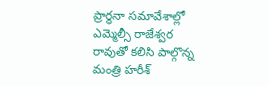ప్రార్థనా సమావేశాల్లో ఎమ్మెల్సీ రాజేశ్వర రావుతో కలిసి పాల్గొన్న మంత్రి హరీశ్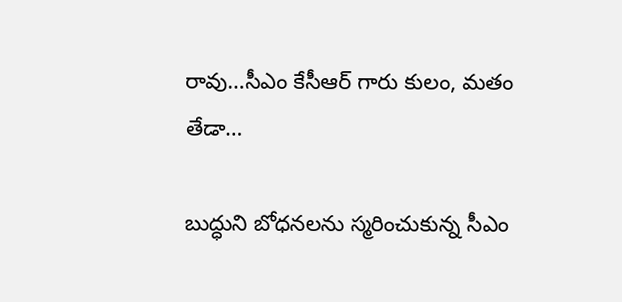రావు…సీఎం కేసీఆర్ గారు కులం, మతం తేడా…

బుద్ధుని బోధనలను స్మరించుకున్న సీఎం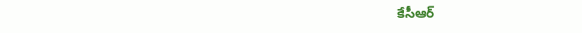కేసీఆర్‌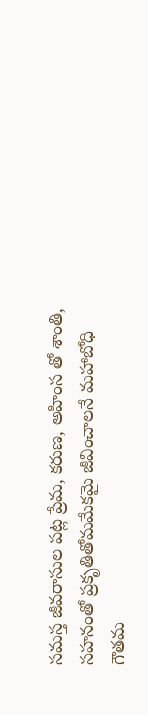సమస్త జీవరాసుల పట్ల ప్రేమ, కరుణ, అహింస తో శాంతి, సహనంతో ప్రకృతితోమమేకమై జీవించాలనే మహాబోధి గౌతమ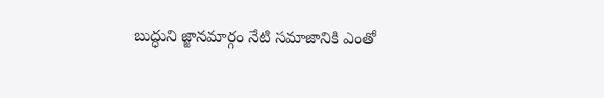బుద్ధుని జ్జానమార్గం నేటి సమాజానికి ఎంతో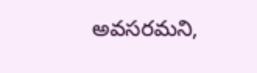అవసరమని,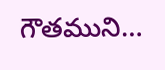గౌతముని…